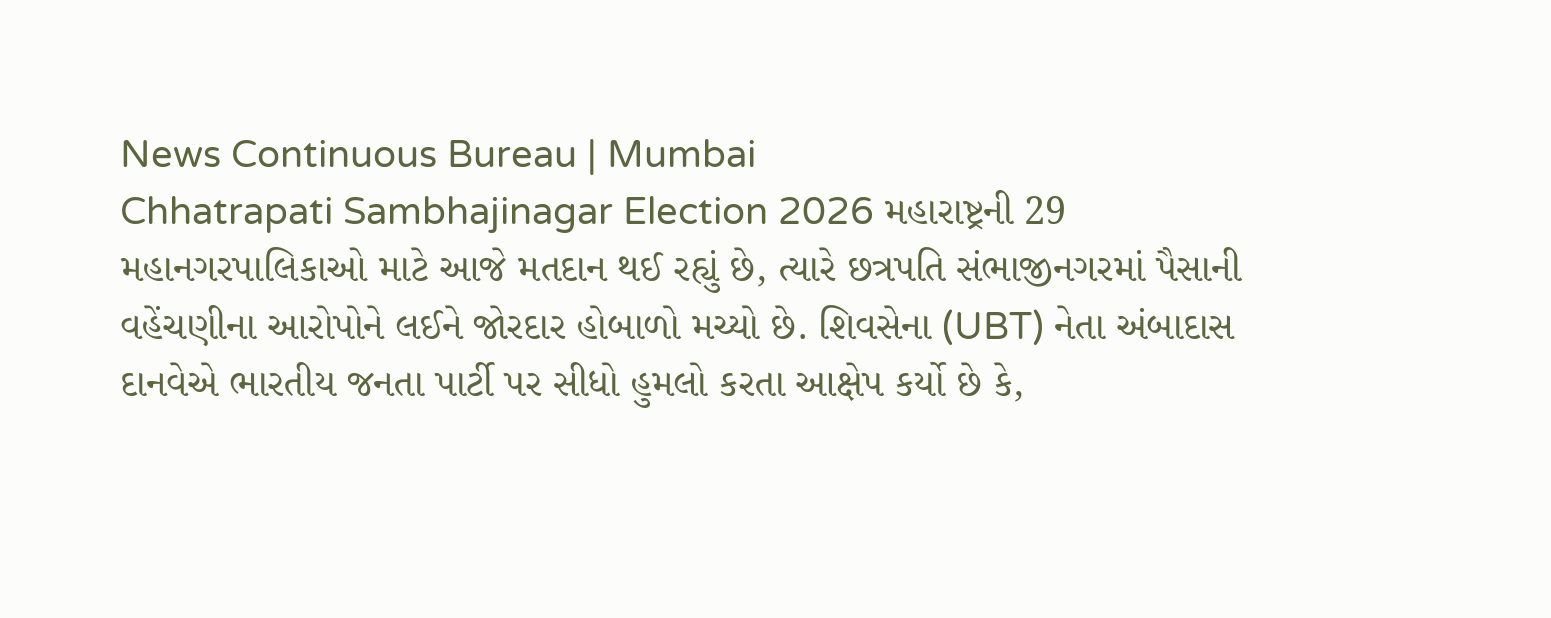News Continuous Bureau | Mumbai
Chhatrapati Sambhajinagar Election 2026 મહારાષ્ટ્રની 29 મહાનગરપાલિકાઓ માટે આજે મતદાન થઈ રહ્યું છે, ત્યારે છત્રપતિ સંભાજીનગરમાં પૈસાની વહેંચણીના આરોપોને લઈને જોરદાર હોબાળો મચ્યો છે. શિવસેના (UBT) નેતા અંબાદાસ દાનવેએ ભારતીય જનતા પાર્ટી પર સીધો હુમલો કરતા આક્ષેપ કર્યો છે કે,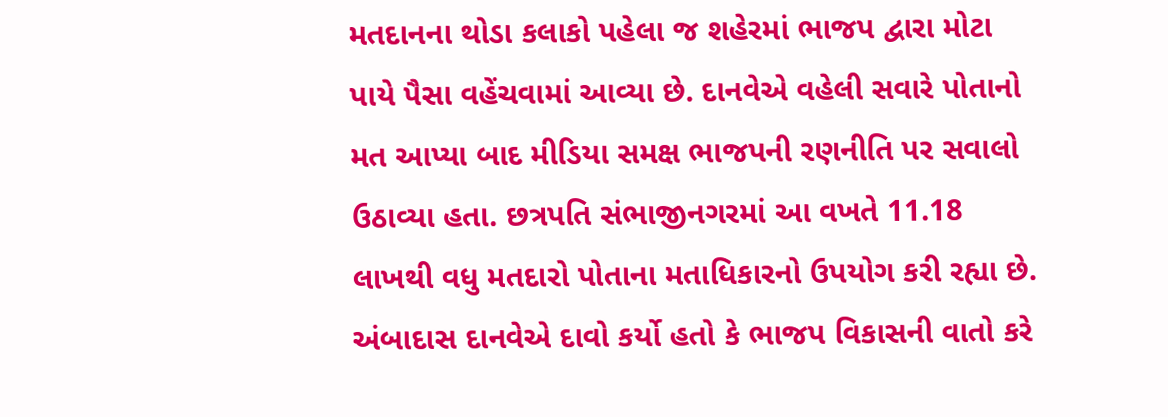મતદાનના થોડા કલાકો પહેલા જ શહેરમાં ભાજપ દ્વારા મોટા પાયે પૈસા વહેંચવામાં આવ્યા છે. દાનવેએ વહેલી સવારે પોતાનો મત આપ્યા બાદ મીડિયા સમક્ષ ભાજપની રણનીતિ પર સવાલો ઉઠાવ્યા હતા. છત્રપતિ સંભાજીનગરમાં આ વખતે 11.18 લાખથી વધુ મતદારો પોતાના મતાધિકારનો ઉપયોગ કરી રહ્યા છે. અંબાદાસ દાનવેએ દાવો કર્યો હતો કે ભાજપ વિકાસની વાતો કરે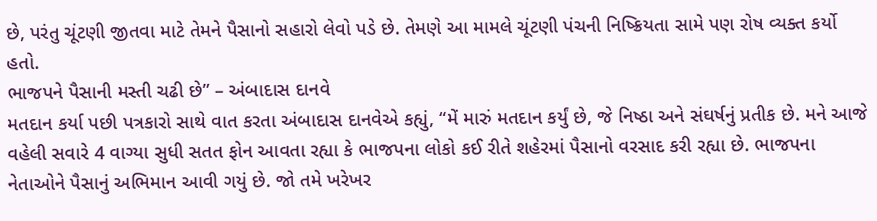છે, પરંતુ ચૂંટણી જીતવા માટે તેમને પૈસાનો સહારો લેવો પડે છે. તેમણે આ મામલે ચૂંટણી પંચની નિષ્ક્રિયતા સામે પણ રોષ વ્યક્ત કર્યો હતો.
ભાજપને પૈસાની મસ્તી ચઢી છે” – અંબાદાસ દાનવે
મતદાન કર્યા પછી પત્રકારો સાથે વાત કરતા અંબાદાસ દાનવેએ કહ્યું, “મેં મારું મતદાન કર્યું છે, જે નિષ્ઠા અને સંઘર્ષનું પ્રતીક છે. મને આજે વહેલી સવારે 4 વાગ્યા સુધી સતત ફોન આવતા રહ્યા કે ભાજપના લોકો કઈ રીતે શહેરમાં પૈસાનો વરસાદ કરી રહ્યા છે. ભાજપના નેતાઓને પૈસાનું અભિમાન આવી ગયું છે. જો તમે ખરેખર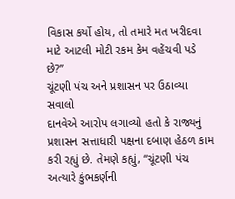વિકાસ કર્યો હોય, તો તમારે મત ખરીદવા માટે આટલી મોટી રકમ કેમ વહેંચવી પડે છે?”
ચૂંટણી પંચ અને પ્રશાસન પર ઉઠાવ્યા સવાલો
દાનવેએ આરોપ લગાવ્યો હતો કે રાજ્યનું પ્રશાસન સત્તાધારી પક્ષના દબાણ હેઠળ કામ કરી રહ્યું છે. તેમણે કહ્યું, “ચૂંટણી પંચ અત્યારે કુંભકર્ણની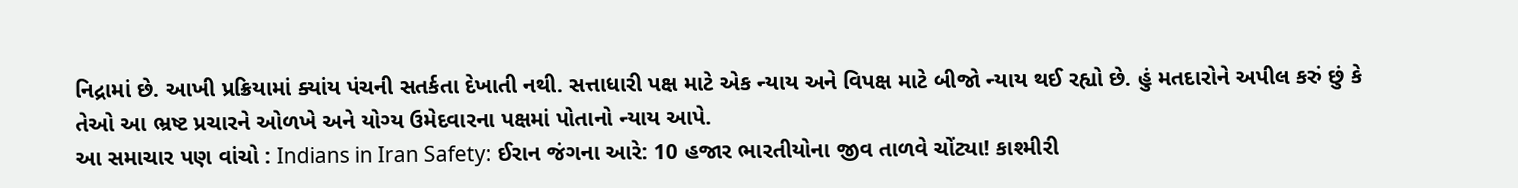નિદ્રામાં છે. આખી પ્રક્રિયામાં ક્યાંય પંચની સતર્કતા દેખાતી નથી. સત્તાધારી પક્ષ માટે એક ન્યાય અને વિપક્ષ માટે બીજો ન્યાય થઈ રહ્યો છે. હું મતદારોને અપીલ કરું છું કે તેઓ આ ભ્રષ્ટ પ્રચારને ઓળખે અને યોગ્ય ઉમેદવારના પક્ષમાં પોતાનો ન્યાય આપે.
આ સમાચાર પણ વાંચો : Indians in Iran Safety: ઈરાન જંગના આરે: 10 હજાર ભારતીયોના જીવ તાળવે ચોંટ્યા! કાશ્મીરી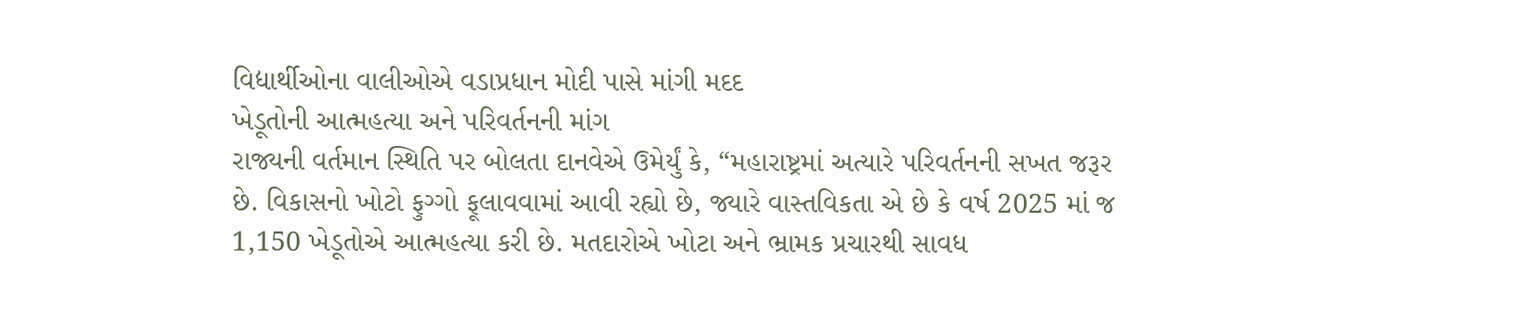વિદ્યાર્થીઓના વાલીઓએ વડાપ્રધાન મોદી પાસે માંગી મદદ
ખેડૂતોની આત્મહત્યા અને પરિવર્તનની માંગ
રાજ્યની વર્તમાન સ્થિતિ પર બોલતા દાનવેએ ઉમેર્યું કે, “મહારાષ્ટ્રમાં અત્યારે પરિવર્તનની સખત જરૂર છે. વિકાસનો ખોટો ફુગ્ગો ફૂલાવવામાં આવી રહ્યો છે, જ્યારે વાસ્તવિકતા એ છે કે વર્ષ 2025 માં જ 1,150 ખેડૂતોએ આત્મહત્યા કરી છે. મતદારોએ ખોટા અને ભ્રામક પ્રચારથી સાવધ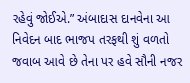રહેવું જોઈએ.” અંબાદાસ દાનવેના આ નિવેદન બાદ ભાજપ તરફથી શું વળતો જવાબ આવે છે તેના પર હવે સૌની નજર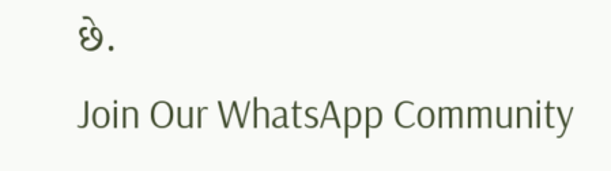છે.
Join Our WhatsApp Community